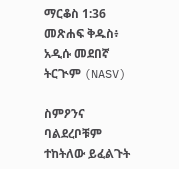ማርቆስ 1:36 መጽሐፍ ቅዱስ፥ አዲሱ መደበኛ ትርጒም (NASV)

ስምዖንና ባልደረቦቹም ተከትለው ይፈልጉት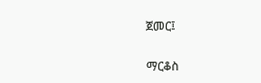ጀመር፤

ማርቆስ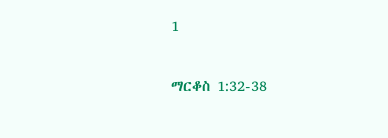1

ማርቆስ 1:32-38